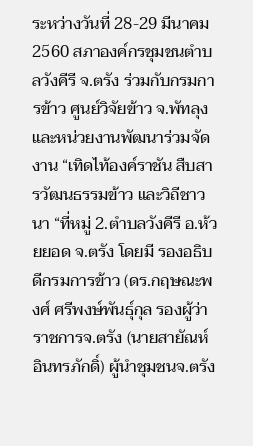ระหว่างวันที่ 28-29 มีนาคม 2560 สภาองค์กรชุมชนตำบลวังคีรี จ.ตรัง ร่วมกับกรมการข้าว ศูนย์วิจัยข้าว จ.พัทลุง และหน่วยงานพัฒนาร่วมจัดงาน “เทิดไท้องค์ราชัน สืบสารวัฒนธรรมข้าว และวิถีชาวนา “ที่หมู่ 2.ตำบลวังคีรี อ.ห้วยยอด จ.ตรัง โดยมี รองอธิบดีกรมการข้าว (ดร.กฤษณะพงศ์ ศรีพงษ์พันธุ์กุล รองผู้ว่าราชการจ.ตรัง (นายสายัณห์ อินทรภักดิ์) ผู้นำชุมชนจ.ตรัง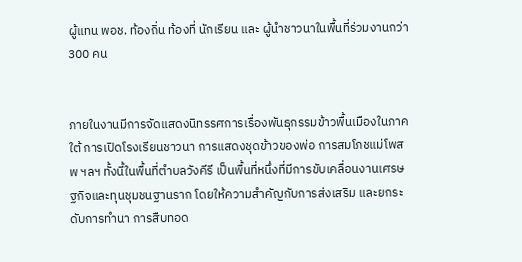ผู้แทน พอช. ท้องถิ่น ท้องที่ นักเรียน และ ผู้นำชาวนาในพื้นที่ร่วมงานกว่า 300 คน


ภายในงานมีการจัดแสดงนิทรรศการเรื่องพันธุกรรมข้าวพื้นเมืองในภาคใต้ การเปิดโรงเรียนชาวนา การแสดงชุดข้าวของพ่อ การสมโภชแม่โพสพ ฯลฯ ทั้งนี้ในพื้นที่ตำบลวังคีรี เป็นพื้นที่หนึ่งที่มีการขับเคลื่อนงานเศรษฐกิจและทุนชุมชนฐานราก โดยให้ความสำคัญกับการส่งเสริม และยกระดับการทำนา การสืบทอด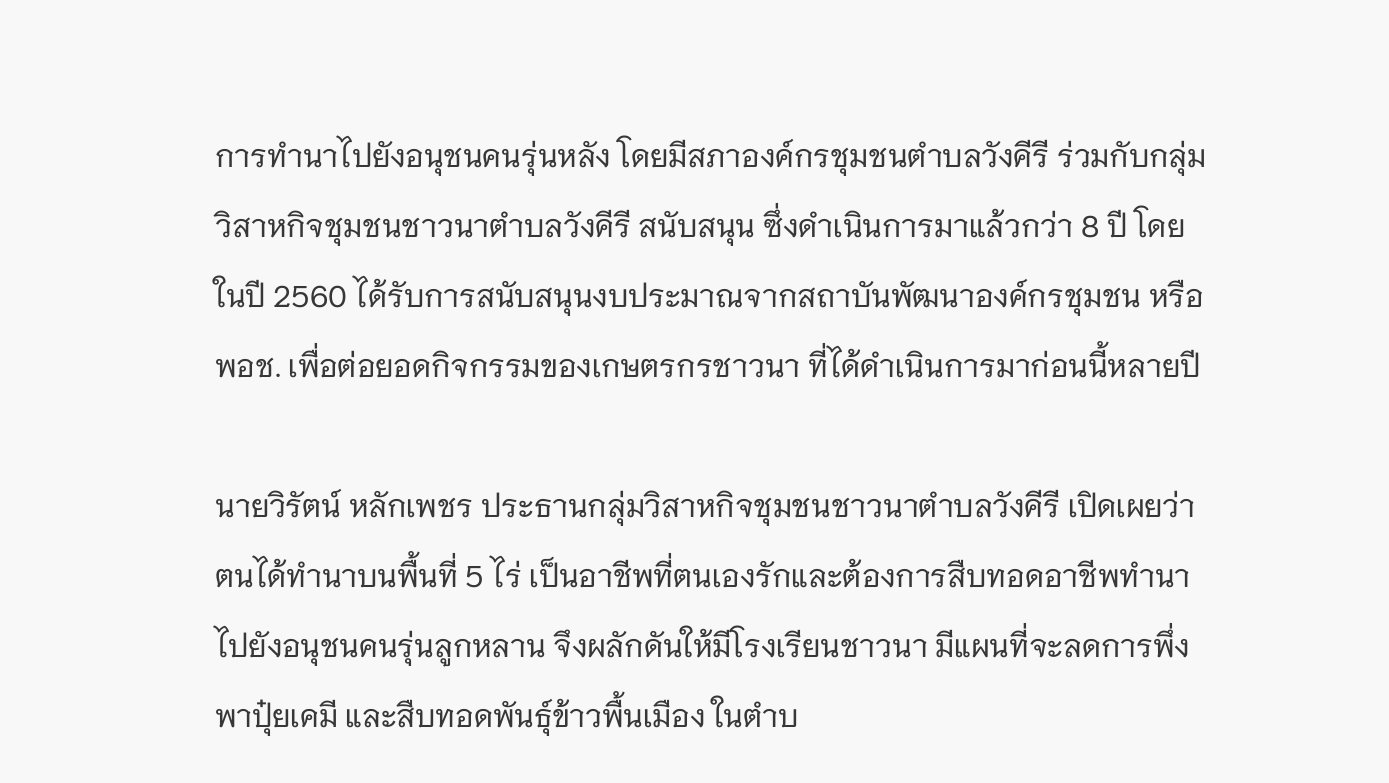การทำนาไปยังอนุชนคนรุ่นหลัง โดยมีสภาองค์กรชุมชนตำบลวังคีรี ร่วมกับกลุ่มวิสาหกิจชุมชนชาวนาตำบลวังคีรี สนับสนุน ซึ่งดำเนินการมาแล้วกว่า 8 ปี โดยในปี 2560 ได้รับการสนับสนุนงบประมาณจากสถาบันพัฒนาองค์กรชุมชน หรือพอช. เพื่อต่อยอดกิจกรรมของเกษตรกรชาวนา ที่ได้ดำเนินการมาก่อนนี้หลายปี

นายวิรัตน์ หลักเพชร ประธานกลุ่มวิสาหกิจชุมชนชาวนาตำบลวังคีรี เปิดเผยว่า ตนได้ทำนาบนพื้นที่ 5 ไร่ เป็นอาชีพที่ตนเองรักและต้องการสืบทอดอาชีพทำนาไปยังอนุชนคนรุ่นลูกหลาน จึงผลักดันให้มีโรงเรียนชาวนา มีแผนที่จะลดการพึ่งพาปุ๋ยเคมี และสืบทอดพันธุ์ข้าวพื้นเมือง ในตำบ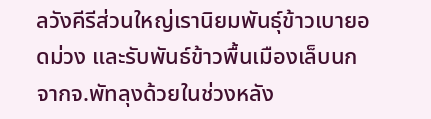ลวังคีรีส่วนใหญ่เรานิยมพันธุ์ข้าวเบายอดม่วง และรับพันธ์ข้าวพื้นเมืองเล็บนกจากจ.พัทลุงด้วยในช่วงหลัง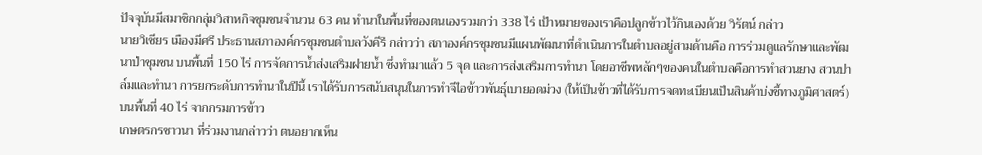ปัจจุบันมีสมาชิกกลุ่มวิสาหกิจชุมชนจำนวน 63 คน ทำนาในพื้นที่ของตนเองรวมกว่า 338 ไร่ เป้าหมายของเราคือปลูกข้าวไว้กินเองด้วย วิรัตน์ กล่าว
นายวิเชียร เมืองมีศรี ประธานสภาองค์กรชุมชนตำบลวังคีรี กล่าวว่า สภาองค์กรชุมชนมีแผนพัฒนาที่ดำเนินการในตำบลอยู่สามด้านคือ การร่วมดูแลรักษาและพัฒนาป่าชุมชน บนพื้นที่ 150 ไร่ การจัดการน้ำส่งเสริมฝายน้ำ ซึ่งทำมาแล้ว 5 จุด และการส่งเสริมการทำนา โดยอาชีพหลักๆของคนในตำบลคือการทำสวนยาง สวนปาล์มและทำนา การยกระดับการทำนาในปีนี้ เราได้รับการสนับสนุนในการทำจีไอข้าวพันธุ์เบายอดม่วง (ให้เป็นข้าวที่ได้รับการจดทะเบียนเป็นสินค้าบ่งชี้ทางภูมิศาสตร์) บนพื้นที่ 40 ไร่ จากกรมการข้าว
เกษตรกรชาวนา ที่ร่วมงานกล่าวว่า ตนอยากเห็น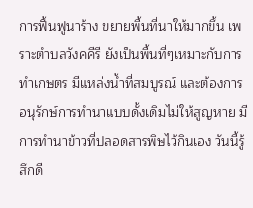การฟื้นฟูนาร้าง ขยายพื้นที่นาให้มากขึ้น เพราะตำบลวังคคีรี ยังเป็นพื้นที่ๆเหมาะกับการทำเกษตร มีแหล่งน้ำที่สมบูรณ์ และต้องการอนุรักษ์การทำนาแบบดั้งเดิมไม่ให้สูญหาย มีการทำนาข้าวที่ปลอดสารพิษไว้กินเอง วันนี้รู้สึกดี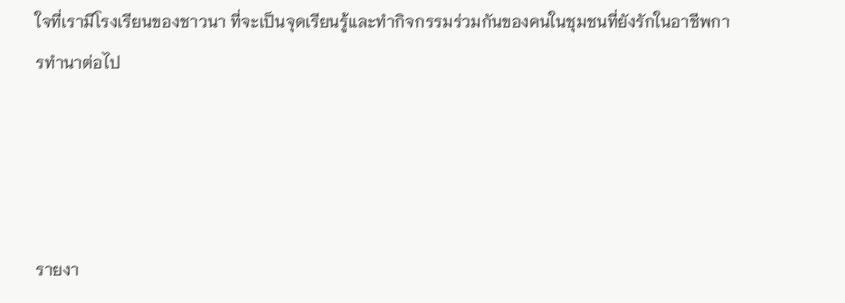ใจที่เรามีโรงเรียนของชาวนา ที่จะเป็นจุดเรียนรู้และทำกิจกรรมร่วมกันของคนในชุมชนที่ยังรักในอาชีพการทำนาต่อไป




รายงา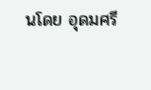นโดย อุดมศรี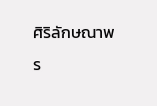ศิริลักษณาพร